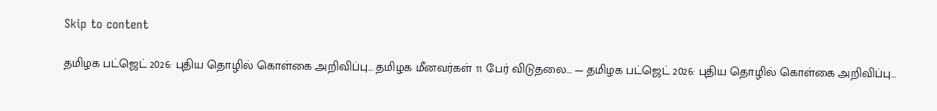Skip to content

தமிழக பட்ஜெட் 2026: புதிய தொழில் கொள்கை அறிவிப்பு… தமிழக மீனவர்கள் 11 பேர் விடுதலை… — தமிழக பட்ஜெட் 2026: புதிய தொழில் கொள்கை அறிவிப்பு…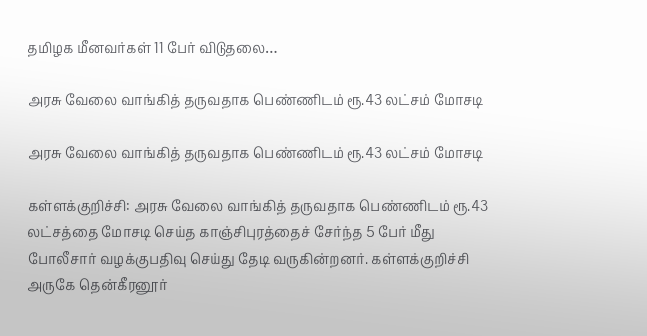தமிழக மீனவர்கள் 11 பேர் விடுதலை…

அரசு வேலை வாங்கித் தருவதாக பெண்ணிடம் ரூ.43 லட்சம் மோசடி

அரசு வேலை வாங்கித் தருவதாக பெண்ணிடம் ரூ.43 லட்சம் மோசடி

கள்ளக்குறிச்சி: அரசு வேலை வாங்கித் தருவதாக பெண்ணிடம் ரூ.43 லட்சத்தை மோசடி செய்த காஞ்சிபுரத்தைச் சேர்ந்த 5 பேர் மீது போலீசார் வழக்குபதிவு செய்து தேடி வருகின்றனர். கள்ளக்குறிச்சி அருகே தென்கீரனூர்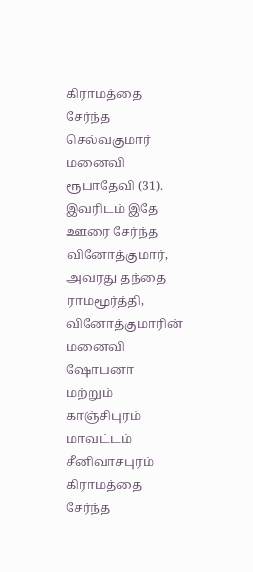கிராமத்தை சேர்ந்த செல்வகுமார் மனைவி ரூபாதேவி (31). இவரிடம் இதே ஊரை சேர்ந்த வினோத்குமார், அவரது தந்தை ராமமூர்த்தி, வினோத்குமாரின் மனைவி ஷோபனா மற்றும் காஞ்சிபுரம் மாவட்டம் சீனிவாசபுரம் கிராமத்தை சேர்ந்த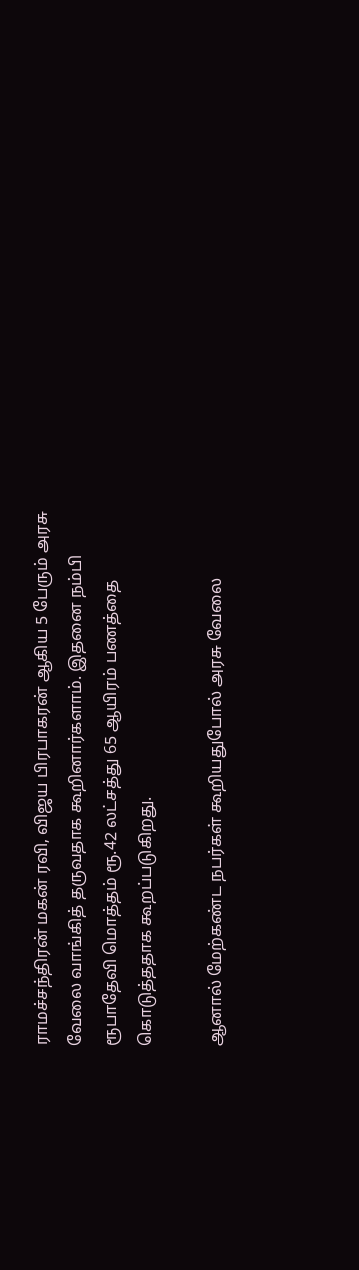ராமச்சந்திரன் மகன் ரவி, விஜய பிரபாகரன் ஆகிய 5 பேரும் அரசு வேலை வாங்கித் தருவதாக கூறினார்களாம். இதனை நம்பி ரூபாதேவி மொத்தம் ரூ.42 லட்சத்து 65 ஆயிரம் பணத்தை கொடுத்ததாக கூறப்படுகிறது.

ஆனால் மேற்கண்ட நபர்கள் கூறியதுபோல் அரசு வேலை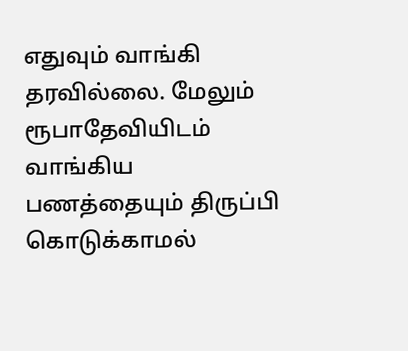எதுவும் வாங்கி தரவில்லை. மேலும் ரூபாதேவியிடம் வாங்கிய பணத்தையும் திருப்பி கொடுக்காமல்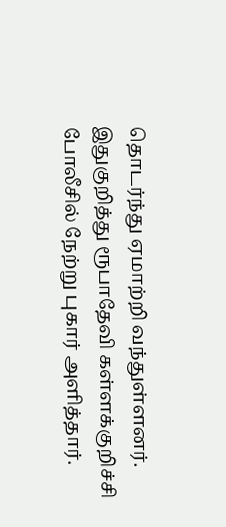தொடர்ந்து ஏமாற்றி வந்துள்ளனர். இதுகுறித்து ரூபாதேவி கள்ளக்குறிச்சி போலீசில் நேற்று புகார் அளித்தார்.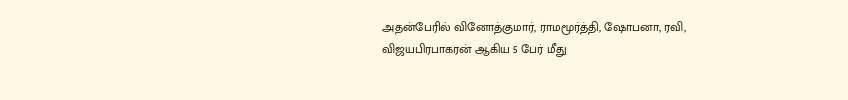அதன்பேரில் வினோத்குமார், ராமமூர்த்தி, ஷோபனா, ரவி, விஜயபிரபாகரன் ஆகிய 5 பேர் மீது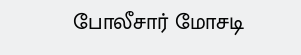போலீசார் மோசடி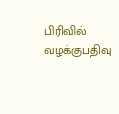பிரிவில் வழக்குபதிவு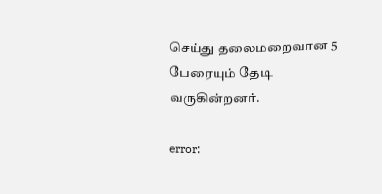செய்து தலைமறைவான 5 பேரையும் தேடி வருகின்றனர்.

error: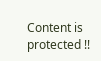Content is protected !!